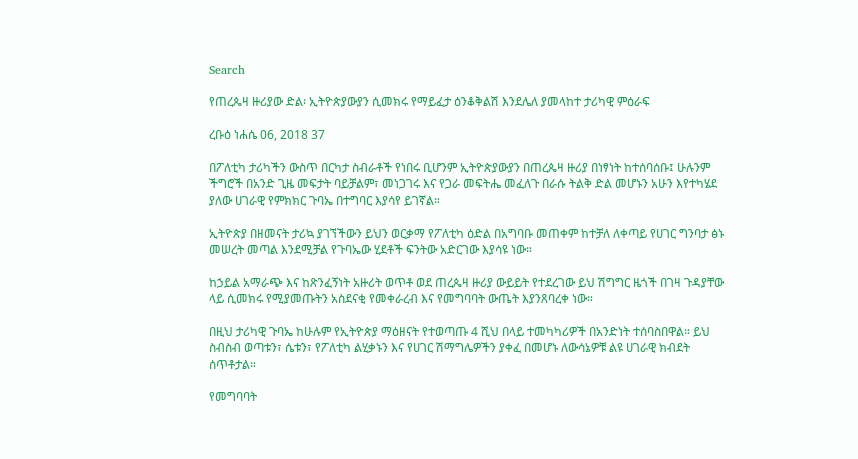Search

የጠረጴዛ ዙሪያው ድል፡ ኢትዮጵያውያን ሲመክሩ የማይፈታ ዕንቆቅልሽ እንደሌለ ያመላከተ ታሪካዊ ምዕራፍ

ረቡዕ ነሐሴ 06, 2018 37

በፖለቲካ ታሪካችን ውስጥ በርካታ ስብራቶች የነበሩ ቢሆንም ኢትዮጵያውያን በጠረጴዛ ዙሪያ በነፃነት ከተሰባሰቡ፤ ሁሉንም ችግሮች በአንድ ጊዜ መፍታት ባይቻልም፣ መነጋገሩ እና የጋራ መፍትሔ መፈለጉ በራሱ ትልቅ ድል መሆኑን አሁን እየተካሄደ ያለው ሀገራዊ የምክክር ጉባኤ በተግባር እያሳየ ይገኛል።

ኢትዮጵያ በዘመናት ታሪኳ ያገኘችውን ይህን ወርቃማ የፖለቲካ ዕድል በአግባቡ መጠቀም ከተቻለ ለቀጣይ የሀገር ግንባታ ፅኑ መሠረት መጣል እንደሚቻል የጉባኤው ሂደቶች ፍንትው አድርገው እያሳዩ ነው።

ከኃይል አማራጭ እና ከጽንፈኝነት አዙሪት ወጥቶ ወደ ጠረጴዛ ዙሪያ ውይይት የተደረገው ይህ ሽግግር ዜጎች በገዛ ጉዳያቸው ላይ ሲመክሩ የሚያመጡትን አስደናቂ የመቀራረብ እና የመግባባት ውጤት እያንጸባረቀ ነው።

በዚህ ታሪካዊ ጉባኤ ከሁሉም የኢትዮጵያ ማዕዘናት የተወጣጡ 4 ሺህ በላይ ተመካካሪዎች በአንድነት ተሰባስበዋል። ይህ ስብስብ ወጣቱን፣ ሴቱን፣ የፖለቲካ ልሂቃኑን እና የሀገር ሽማግሌዎችን ያቀፈ በመሆኑ ለውሳኔዎቹ ልዩ ሀገራዊ ክብደት ሰጥቶታል።

የመግባባት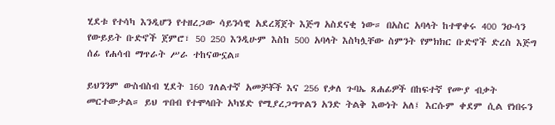ሂደቱ የተሳካ እንዲሆን የተዘረጋው ሳይንሳዊ አደረጃጀት እጅግ አስደናቂ ነው። በአስር አባላት ከተዋቀሩ 400 ንዑሳን የውይይት ቡድኖች ጀምሮ፣ 50 250 እንዲሁም እስከ 500 አባላት እስካሏቸው ስምንት የምክክር ቡድኖች ድረስ እጅግ ሰፊ የሐሳብ ማጥራት ሥራ ተከናውኗል።

ይህንንም ውስብስብ ሂደት 160 ገለልተኛ አመቻቾች እና 256 የቃለ ጉባኤ ጸሐፊዎች በከፍተኛ የሙያ ብቃት መርተውታል። ይህ ጥበብ የተሞላበት አካሄድ የሚያረጋግጥልን አንድ ትልቅ እውነት አለ፤ እርሱም ቀደም ሲል የነበሩን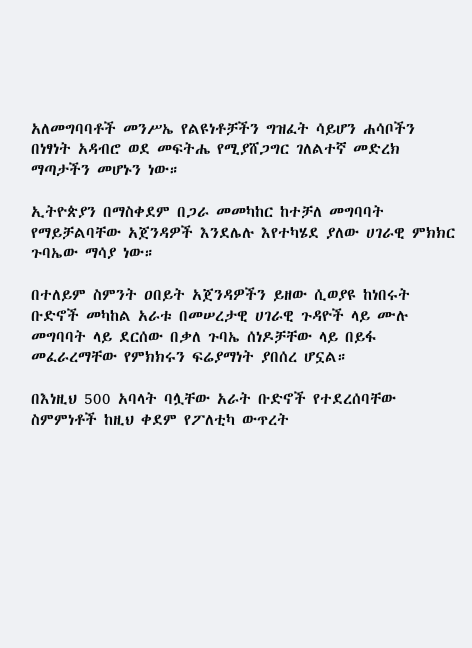አለመግባባቶች መንሥኤ የልዩነቶቻችን ግዝፈት ሳይሆን ሐሳቦችን በነፃነት አዳብሮ ወደ መፍትሔ የሚያሸጋግር ገለልተኛ መድረክ ማጣታችን መሆኑን ነው።

ኢትዮጵያን በማስቀደም በጋራ መመካከር ከተቻለ መግባባት የማይቻልባቸው አጀንዳዎች እንደሌሉ እየተካሄደ ያለው ሀገራዊ ምክክር ጉባኤው ማሳያ ነው።

በተለይም ስምንት ዐበይት አጀንዳዎችን ይዘው ሲወያዩ ከነበሩት ቡድኖች መካከል አራቱ በመሠረታዊ ሀገራዊ ጉዳዮች ላይ ሙሉ መግባባት ላይ ደርሰው በቃለ ጉባኤ ሰነዶቻቸው ላይ በይፋ መፈራረማቸው የምክክሩን ፍሬያማነት ያበሰረ ሆኗል።

በእነዚህ 500 አባላት ባሏቸው አራት ቡድኖች የተደረሰባቸው ስምምነቶች ከዚህ ቀደም የፖለቲካ ውጥረት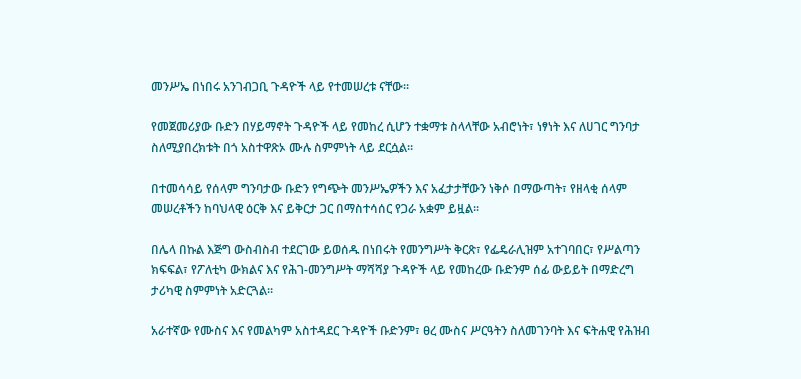መንሥኤ በነበሩ አንገብጋቢ ጉዳዮች ላይ የተመሠረቱ ናቸው።

የመጀመሪያው ቡድን በሃይማኖት ጉዳዮች ላይ የመከረ ሲሆን ተቋማቱ ስላላቸው አብሮነት፣ ነፃነት እና ለሀገር ግንባታ ስለሚያበረክቱት በጎ አስተዋጽኦ ሙሉ ስምምነት ላይ ደርሷል።

በተመሳሳይ የሰላም ግንባታው ቡድን የግጭት መንሥኤዎችን እና አፈታታቸውን ነቅሶ በማውጣት፣ የዘላቂ ሰላም መሠረቶችን ከባህላዊ ዕርቅ እና ይቅርታ ጋር በማስተሳሰር የጋራ አቋም ይዟል።

በሌላ በኩል እጅግ ውስብስብ ተደርገው ይወሰዱ በነበሩት የመንግሥት ቅርጽ፣ የፌዴራሊዝም አተገባበር፣ የሥልጣን ክፍፍል፣ የፖለቲካ ውክልና እና የሕገ-መንግሥት ማሻሻያ ጉዳዮች ላይ የመከረው ቡድንም ሰፊ ውይይት በማድረግ ታሪካዊ ስምምነት አድርጓል።

አራተኛው የሙስና እና የመልካም አስተዳደር ጉዳዮች ቡድንም፣ ፀረ ሙስና ሥርዓትን ስለመገንባት እና ፍትሐዊ የሕዝብ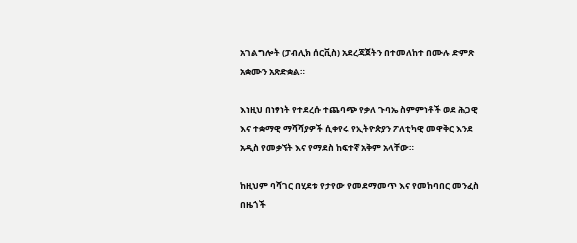አገልግሎት (ፓብሊክ ሰርቪስ) አደረጃጀትን በተመለከተ በሙሉ ድምጽ አቋሙን አጽድቋል።

እነዚህ በነፃነት የተደረሱ ተጨባጭ የቃለ ጉባኤ ስምምነቶች ወደ ሕጋዊ እና ተቋማዊ ማሻሻያዎች ሲቀየሩ የኢትዮጵያን ፖለቲካዊ መዋቅር እንደ አዲስ የመቃኘት እና የማደስ ከፍተኛ አቅም አላቸው።

ከዚህም ባሻገር በሂደቱ የታየው የመደማመጥ እና የመከባበር መንፈስ በዜጎች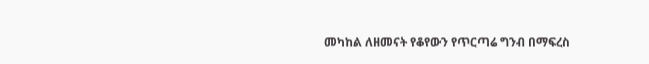መካከል ለዘመናት የቆየውን የጥርጣሬ ግንብ በማፍረስ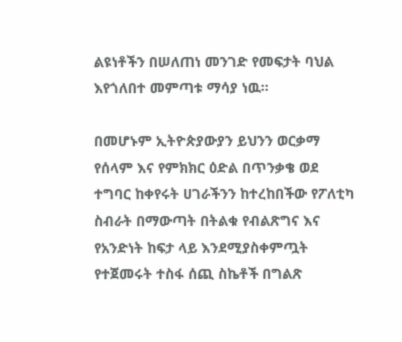ልዩነቶችን በሠለጠነ መንገድ የመፍታት ባህል እየጎለበተ መምጣቱ ማሳያ ነዉ።

በመሆኑም ኢትዮጵያውያን ይህንን ወርቃማ የሰላም እና የምክክር ዕድል በጥንቃቄ ወደ ተግባር ከቀየሩት ሀገራችንን ከተረከበችው የፖለቲካ ስብራት በማውጣት በትልቁ የብልጽግና እና የአንድነት ከፍታ ላይ እንደሚያስቀምጧት የተጀመሩት ተስፋ ሰጪ ስኬቶች በግልጽ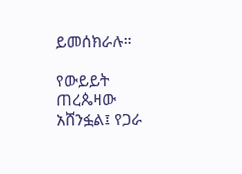ይመሰክራሉ።

የውይይት ጠረጴዛው አሸንፏል፤ የጋራ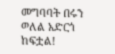መግባባት በሩን ወለል አድርጎ ከፍቷል!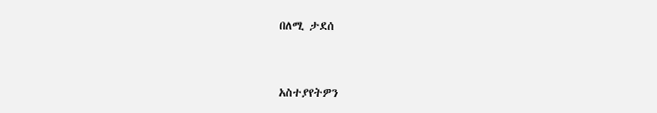በለሚ ታደሰ



አስተያየትዎን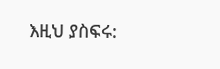እዚህ ያስፍሩ: